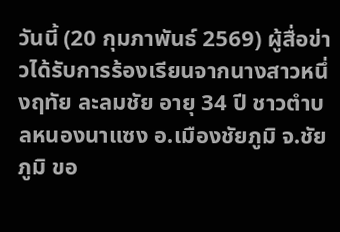วันนี้ (20 กุมภาพันธ์ 2569) ผู้สื่อข่าวได้รับการร้องเรียนจากนางสาวหนึ่งฤทัย ละลมชัย อายุ 34 ปี ชาวตำบลหนองนาแซง อ.เมืองชัยภูมิ จ.ชัยภูมิ ขอ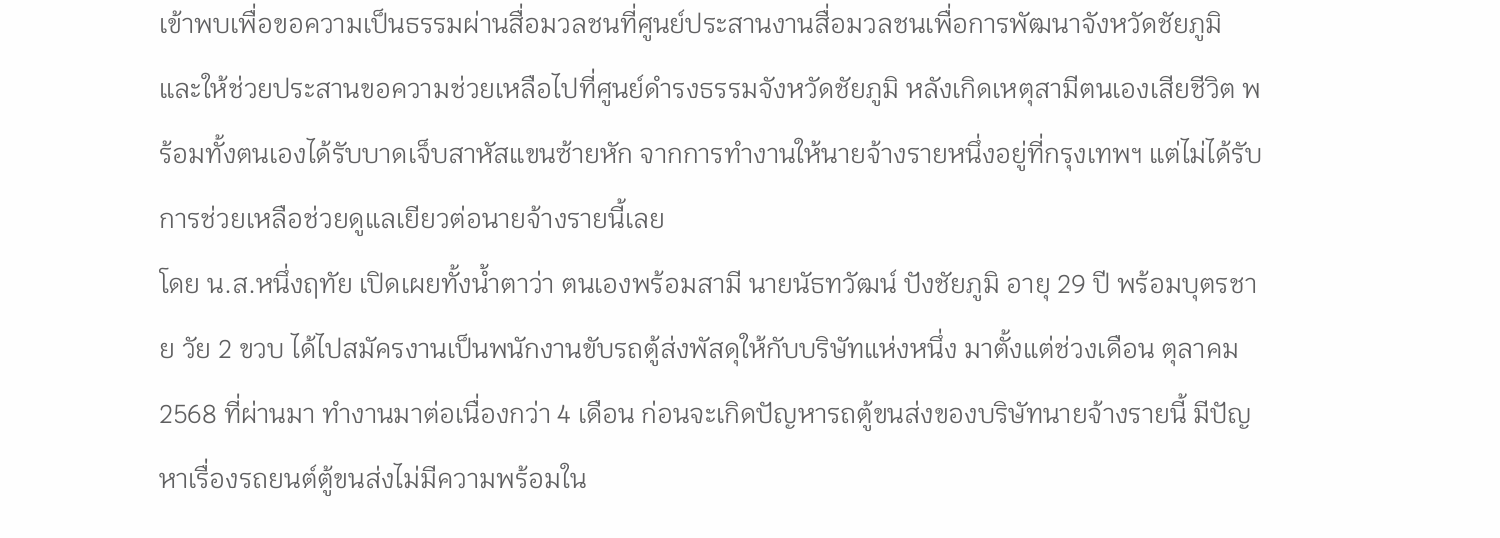เข้าพบเพื่อขอความเป็นธรรมผ่านสื่อมวลชนที่ศูนย์ประสานงานสื่อมวลชนเพื่อการพัฒนาจังหวัดชัยภูมิ และให้ช่วยประสานขอความช่วยเหลือไปที่ศูนย์ดำรงธรรมจังหวัดชัยภูมิ หลังเกิดเหตุสามีตนเองเสียชีวิต พร้อมทั้งตนเองได้รับบาดเจ็บสาหัสแขนซ้ายหัก จากการทำงานให้นายจ้างรายหนึ่งอยู่ที่กรุงเทพฯ แต่ไม่ได้รับการช่วยเหลือช่วยดูแลเยียวต่อนายจ้างรายนี้เลย
โดย น.ส.หนึ่งฤทัย เปิดเผยทั้งน้ำตาว่า ตนเองพร้อมสามี นายนัธทวัฒน์ ปังชัยภูมิ อายุ 29 ปี พร้อมบุตรชาย วัย 2 ขวบ ได้ไปสมัครงานเป็นพนักงานขับรถตู้ส่งพัสดุให้กับบริษัทแห่งหนึ่ง มาตั้งแต่ช่วงเดือน ตุลาคม 2568 ที่ผ่านมา ทำงานมาต่อเนื่องกว่า 4 เดือน ก่อนจะเกิดปัญหารถตู้ขนส่งของบริษัทนายจ้างรายนี้ มีปัญหาเรื่องรถยนต์ตู้ขนส่งไม่มีความพร้อมใน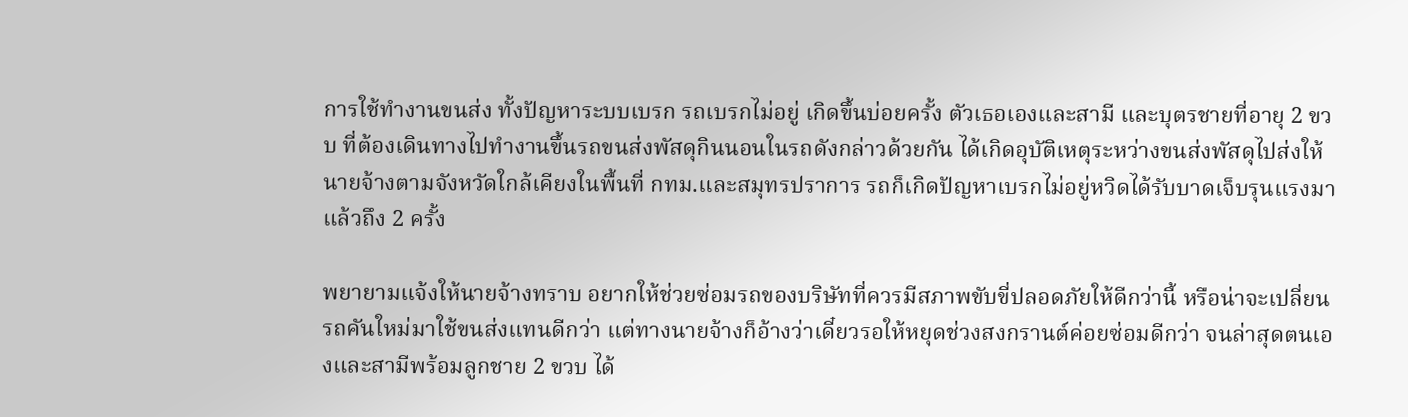การใช้ทำงานขนส่ง ทั้งปัญหาระบบเบรก รถเบรกไม่อยู่ เกิดขึ้นบ่อยครั้ง ตัวเธอเองและสามี และบุตรชายที่อายุ 2 ขวบ ที่ต้องเดินทางไปทำงานขึ้นรถขนส่งพัสดุกินนอนในรถดังกล่าวด้วยกัน ได้เกิดอุบัติเหตุระหว่างขนส่งพัสดุไปส่งให้นายจ้างตามจังหวัดใกล้เคียงในพื้นที่ กทม.และสมุทรปราการ รถก็เกิดปัญหาเบรกไม่อยู่หวิดได้รับบาดเจ็บรุนแรงมาแล้วถึง 2 ครั้ง

พยายามแจ้งให้นายจ้างทราบ อยากให้ช่วยซ่อมรถของบริษัทที่ควรมีสภาพขับขี่ปลอดภัยให้ดีกว่านี้ หรือน่าจะเปลี่ยนรถคันใหม่มาใช้ขนส่งแทนดีกว่า แต่ทางนายจ้างก็อ้างว่าเดี๋ยวรอให้หยุดช่วงสงกรานต์ค่อยซ่อมดีกว่า จนล่าสุดตนเองและสามีพร้อมลูกชาย 2 ขวบ ได้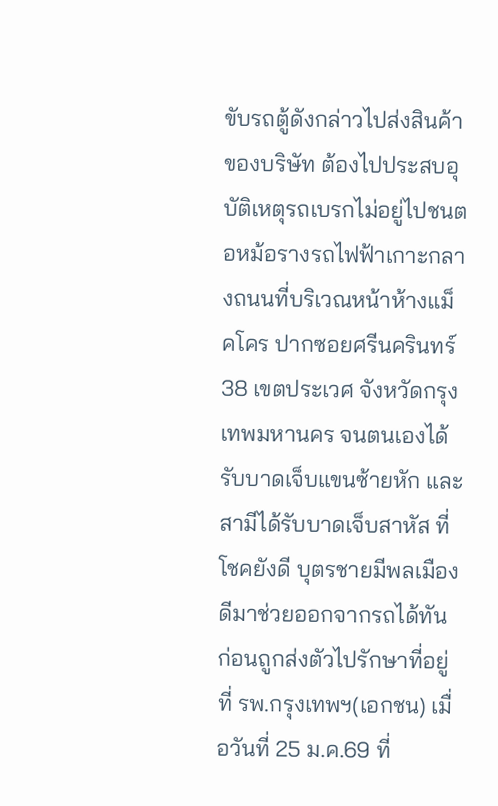ขับรถตู้ดังกล่าวไปส่งสินค้าของบริษัท ต้องไปประสบอุบัติเหตุรถเบรกไม่อยู่ไปชนตอหม้อรางรถไฟฟ้าเกาะกลางถนนที่บริเวณหน้าห้างแม็คโคร ปากซอยศรีนครินทร์ 38 เขตประเวศ จังหวัดกรุงเทพมหานคร จนตนเองได้รับบาดเจ็บแขนซ้ายหัก และสามีได้รับบาดเจ็บสาหัส ที่โชคยังดี บุตรชายมีพลเมืองดีมาช่วยออกจากรถได้ทัน ก่อนถูกส่งตัวไปรักษาที่อยู่ที่ รพ.กรุงเทพฯ(เอกชน) เมื่อวันที่ 25 ม.ค.69 ที่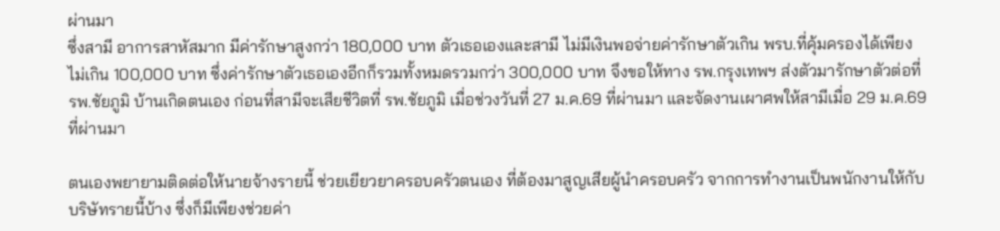ผ่านมา
ซึ่งสามี อาการสาหัสมาก มีค่ารักษาสูงกว่า 180,000 บาท ตัวเธอเองและสามี ไม่มีเงินพอจ่ายค่ารักษาตัวเกิน พรบ.ที่คุ้มครองได้เพียงไม่เกิน 100,000 บาท ซึ่งค่ารักษาตัวเธอเองอีกก็รวมทั้งหมดรวมกว่า 300,000 บาท จึงขอให้ทาง รพ.กรุงเทพฯ ส่งตัวมารักษาตัวต่อที่ รพ.ชัยภูมิ บ้านเกิดตนเอง ก่อนที่สามีจะเสียชีวิตที่ รพ.ชัยภูมิ เมื่อช่วงวันที่ 27 ม.ค.69 ที่ผ่านมา และจัดงานเผาศพให้สามีเมื่อ 29 ม.ค.69 ที่ผ่านมา

ตนเองพยายามติดต่อให้นายจ้างรายนี้ ช่วยเยียวยาครอบครัวตนเอง ที่ต้องมาสูญเสียผู้นำครอบครัว จากการทำงานเป็นพนักงานให้กับบริษัทรายนี้บ้าง ซึ่งก็มีเพียงช่วยค่า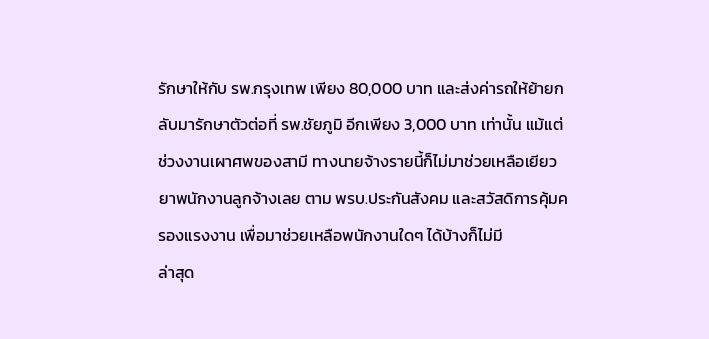รักษาให้กับ รพ.กรุงเทพ เพียง 80,000 บาท และส่งค่ารถให้ย้ายกลับมารักษาตัวต่อที่ รพ.ชัยภูมิ อีกเพียง 3,000 บาท เท่านั้น แม้แต่ช่วงงานเผาศพของสามี ทางนายจ้างรายนี้ก็ไม่มาช่วยเหลือเยียวยาพนักงานลูกจ้างเลย ตาม พรบ.ประกันสังคม และสวัสดิการคุ้มครองแรงงาน เพื่อมาช่วยเหลือพนักงานใดๆ ได้บ้างก็ไม่มี
ล่าสุด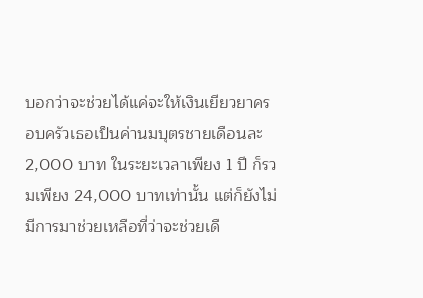บอกว่าจะช่วยได้แค่จะให้เงินเยียวยาครอบครัวเธอเป็นค่านมบุตรชายเดือนละ 2,000 บาท ในระยะเวลาเพียง 1 ปี ก็รวมเพียง 24,000 บาทเท่านั้น แต่ก็ยังไม่มีการมาช่วยเหลือที่ว่าจะช่วยเดื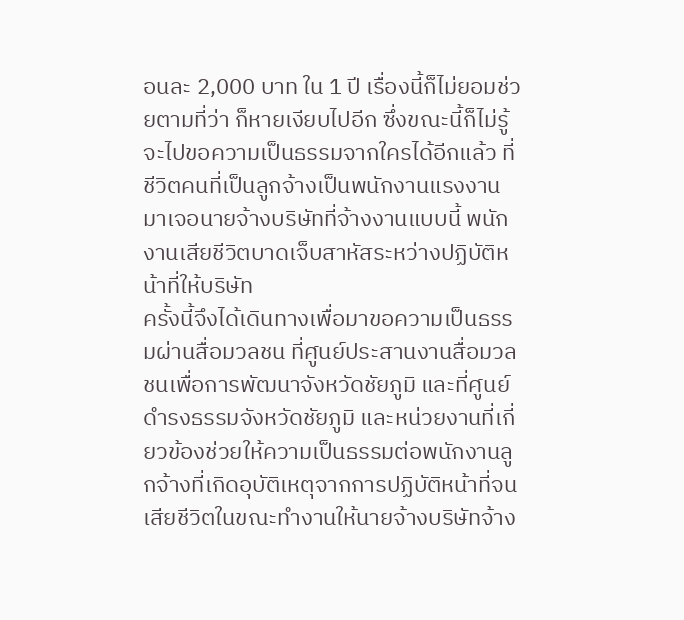อนละ 2,000 บาท ใน 1 ปี เรื่องนี้ก็ไม่ยอมช่วยตามที่ว่า ก็หายเงียบไปอีก ซึ่งขณะนี้ก็ไม่รู้จะไปขอความเป็นธรรมจากใครได้อีกแล้ว ที่ชีวิตคนที่เป็นลูกจ้างเป็นพนักงานแรงงานมาเจอนายจ้างบริษัทที่จ้างงานแบบนี้ พนักงานเสียชีวิตบาดเจ็บสาหัสระหว่างปฏิบัติหน้าที่ให้บริษัท
ครั้งนี้จึงได้เดินทางเพื่อมาขอความเป็นธรรมผ่านสื่อมวลชน ที่ศูนย์ประสานงานสื่อมวลชนเพื่อการพัฒนาจังหวัดชัยภูมิ และที่ศูนย์ดำรงธรรมจังหวัดชัยภูมิ และหน่วยงานที่เกี่ยวข้องช่วยให้ความเป็นธรรมต่อพนักงานลูกจ้างที่เกิดอุบัติเหตุจากการปฏิบัติหน้าที่จนเสียชีวิตในขณะทำงานให้นายจ้างบริษัทจ้าง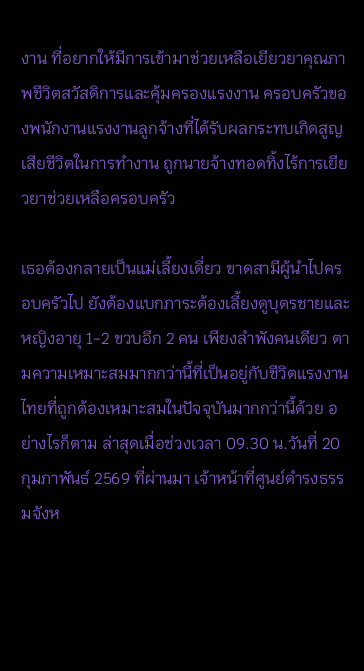งาน ที่อยากให้มีการเข้ามาช่วยเหลือเยียวยาคุณภาพชีวิตสวัสดิการและคุ้มครองแรงงาน ครอบครัวของพนักงานแรงงานลูกจ้างที่ได้รับผลกระทบเกิดสูญเสียชีวิตในการทำงาน ถูกนายจ้างทอดทิ้งไร้การเยียวยาช่วยเหลือครอบครัว

เธอต้องกลายเป็นแม่เลี้ยงเดี่ยว ขาดสามีผู้นำไปครอบครัวไป ยังต้องแบกภาระต้องเลี้ยงดูบุตรชายและหญิงอายุ 1-2 ขวบอีก 2 คน เพียงลำพังคนเดียว ตามความเหมาะสมมากกว่านี้ที่เป็นอยู่กับชีวิตแรงงานไทยที่ถูกต้องเหมาะสมในปัจจุบันมากกว่านี้ด้วย อย่างไรก็ตาม ล่าสุดเมื่อช่วงเวลา 09.30 น.วันที่ 20 กุมภาพันธ์ 2569 ที่ผ่านมา เจ้าหน้าที่ศูนย์ดำรงธรรมจังห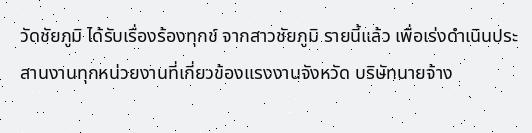วัดชัยภูมิ ได้รับเรื่องร้องทุกข์ จากสาวชัยภูมิ รายนี้แล้ว เพื่อเร่งดำเนินประสานงานทุกหน่วยงานที่เกี่ยวข้องแรงงานจังหวัด บริษัทนายจ้าง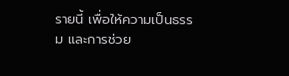รายนี้ เพื่อให้ความเป็นธรรม และการช่วย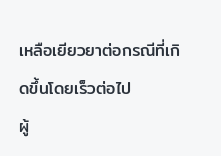เหลือเยียวยาต่อกรณีที่เกิดขึ้นโดยเร็วต่อไป
ผู้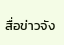สื่อข่าวจัง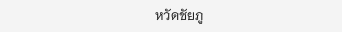หวัดชัยภู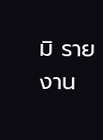มิ รายงาน